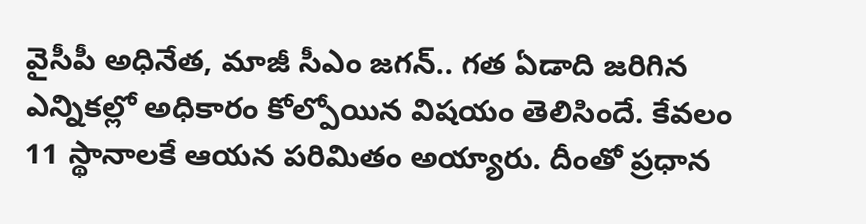వైసీపీ అధినేత, మాజీ సీఎం జగన్.. గత ఏడాది జరిగిన ఎన్నికల్లో అధికారం కోల్పోయిన విషయం తెలిసిందే. కేవలం 11 స్థానాలకే ఆయన పరిమితం అయ్యారు. దీంతో ప్రధాన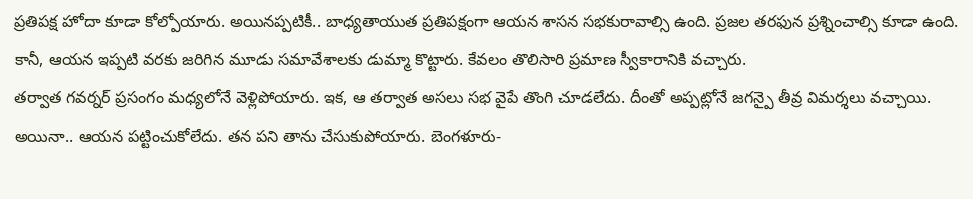ప్రతిపక్ష హోదా కూడా కోల్పోయారు. అయినప్పటికీ.. బాధ్యతాయుత ప్రతిపక్షంగా ఆయన శాసన సభకురావాల్సి ఉంది. ప్రజల తరఫున ప్రశ్నించాల్సి కూడా ఉంది. కానీ, ఆయన ఇప్పటి వరకు జరిగిన మూడు సమావేశాలకు డుమ్మా కొట్టారు. కేవలం తొలిసారి ప్రమాణ స్వీకారానికి వచ్చారు.
తర్వాత గవర్నర్ ప్రసంగం మధ్యలోనే వెళ్లిపోయారు. ఇక, ఆ తర్వాత అసలు సభ వైపే తొంగి చూడలేదు. దీంతో అప్పట్లోనే జగన్పై తీవ్ర విమర్శలు వచ్చాయి. అయినా.. ఆయన పట్టించుకోలేదు. తన పని తాను చేసుకుపోయారు. బెంగళూరు-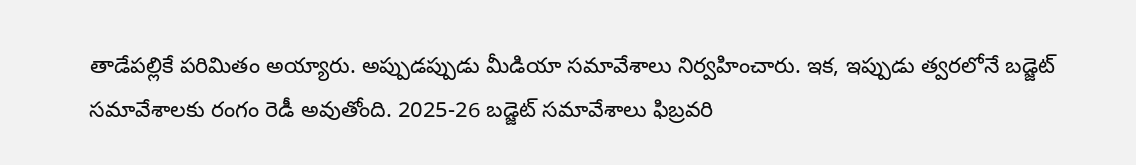తాడేపల్లికే పరిమితం అయ్యారు. అప్పుడప్పుడు మీడియా సమావేశాలు నిర్వహించారు. ఇక, ఇప్పుడు త్వరలోనే బడ్జెట్ సమావేశాలకు రంగం రెడీ అవుతోంది. 2025-26 బడ్జెట్ సమావేశాలు ఫిబ్రవరి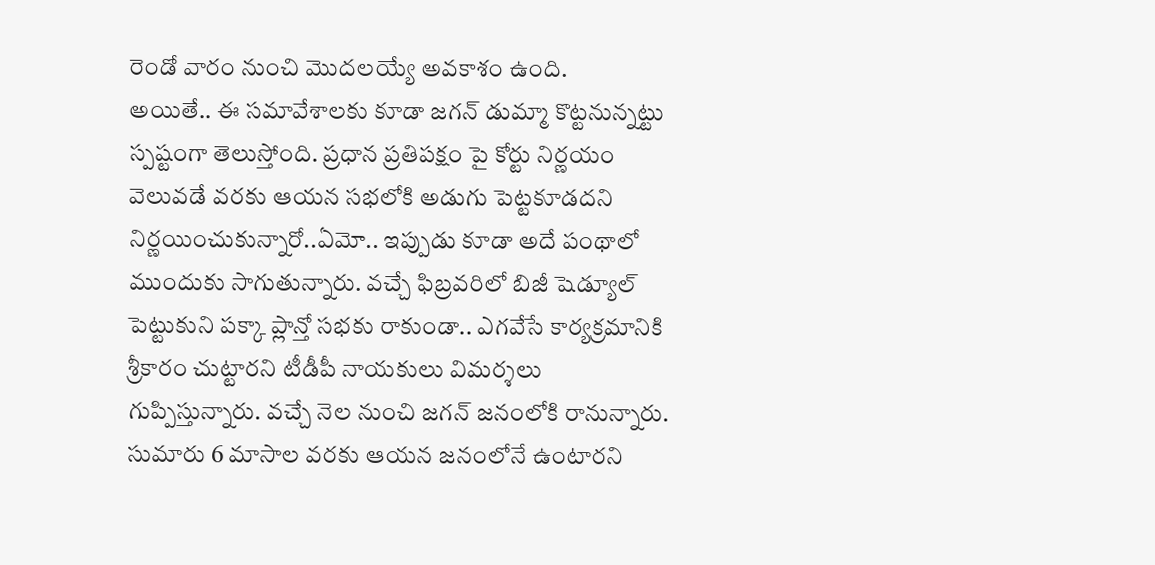రెండో వారం నుంచి మొదలయ్యే అవకాశం ఉంది.
అయితే.. ఈ సమావేశాలకు కూడా జగన్ డుమ్మా కొట్టనున్నట్టు స్పష్టంగా తెలుస్తోంది. ప్రధాన ప్రతిపక్షం పై కోర్టు నిర్ణయం వెలువడే వరకు ఆయన సభలోకి అడుగు పెట్టకూడదని నిర్ణయించుకున్నారో..ఏమో.. ఇప్పుడు కూడా అదే పంథాలో ముందుకు సాగుతున్నారు. వచ్చే ఫిబ్రవరిలో బిజీ షెడ్యూల్ పెట్టుకుని పక్కా ప్లాన్తో సభకు రాకుండా.. ఎగవేసే కార్యక్రమానికి శ్రీకారం చుట్టారని టీడీపీ నాయకులు విమర్శలు గుప్పిస్తున్నారు. వచ్చే నెల నుంచి జగన్ జనంలోకి రానున్నారు.
సుమారు 6 మాసాల వరకు ఆయన జనంలోనే ఉంటారని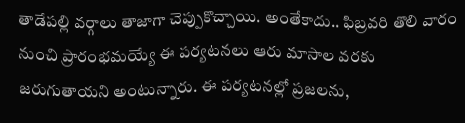తాడేపల్లి వర్గాలు తాజాగా చెప్పుకొచ్చాయి. అంతేకాదు.. ఫిబ్రవరి తొలి వారం నుంచి ప్రారంభమయ్యే ఈ పర్యటనలు ఆరు మాసాల వరకు జరుగుతాయని అంటున్నారు. ఈ పర్యటనల్లో ప్రజలను,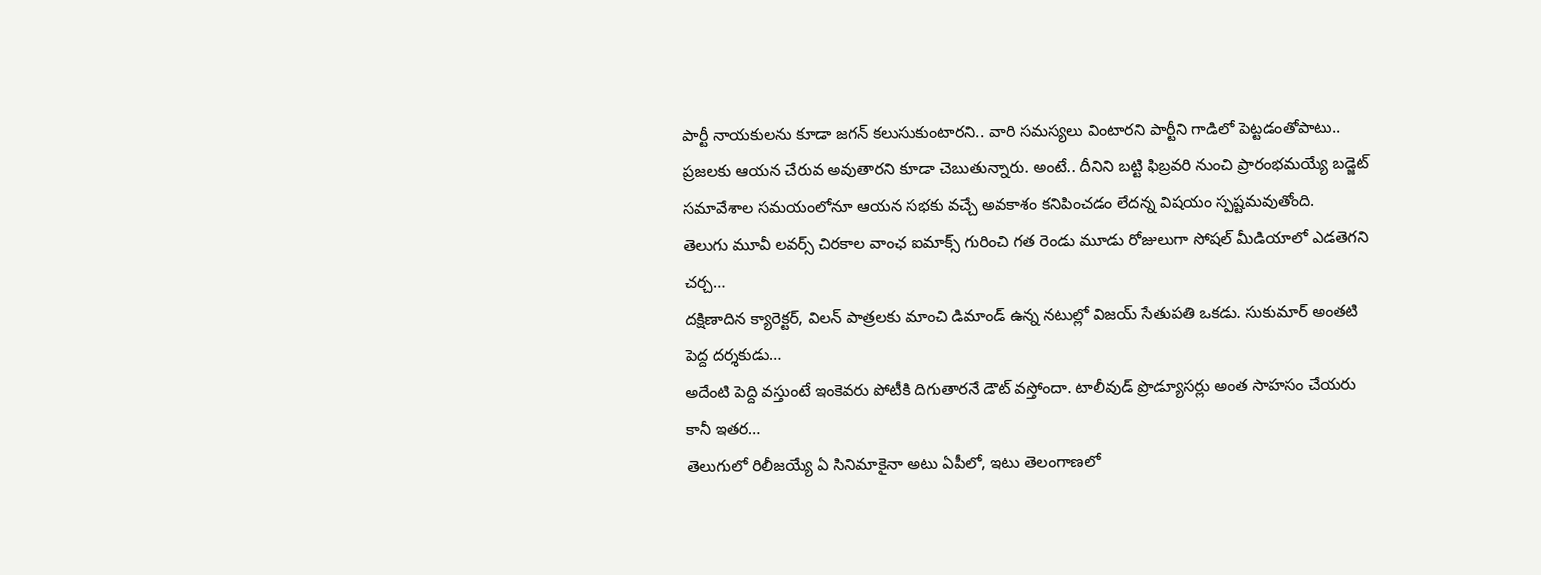పార్టీ నాయకులను కూడా జగన్ కలుసుకుంటారని.. వారి సమస్యలు వింటారని పార్టీని గాడిలో పెట్టడంతోపాటు.. ప్రజలకు ఆయన చేరువ అవుతారని కూడా చెబుతున్నారు. అంటే.. దీనిని బట్టి ఫిబ్రవరి నుంచి ప్రారంభమయ్యే బడ్జెట్ సమావేశాల సమయంలోనూ ఆయన సభకు వచ్చే అవకాశం కనిపించడం లేదన్న విషయం స్పష్టమవుతోంది.
తెలుగు మూవీ లవర్స్ చిరకాల వాంఛ ఐమాక్స్ గురించి గత రెండు మూడు రోజులుగా సోషల్ మీడియాలో ఎడతెగని చర్చ…
దక్షిణాదిన క్యారెక్టర్, విలన్ పాత్రలకు మాంచి డిమాండ్ ఉన్న నటుల్లో విజయ్ సేతుపతి ఒకడు. సుకుమార్ అంతటి పెద్ద దర్శకుడు…
అదేంటి పెద్ది వస్తుంటే ఇంకెవరు పోటీకి దిగుతారనే డౌట్ వస్తోందా. టాలీవుడ్ ప్రొడ్యూసర్లు అంత సాహసం చేయరు కానీ ఇతర…
తెలుగులో రిలీజయ్యే ఏ సినిమాకైనా అటు ఏపీలో, ఇటు తెలంగాణలో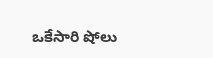ఒకేసారి షోలు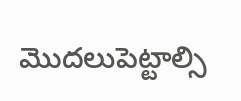మొదలుపెట్టాల్సి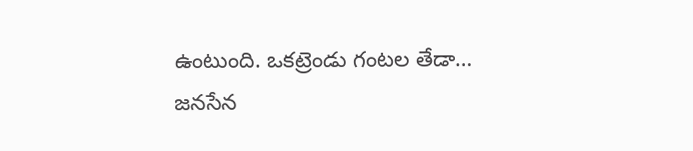ఉంటుంది. ఒకట్రెండు గంటల తేడా…
జనసేన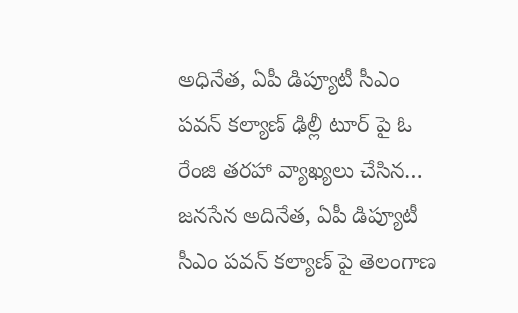అధినేత, ఏపీ డిప్యూటీ సీఎం పవన్ కల్యాణ్ ఢిల్లీ టూర్ పై ఓ రేంజి తరహా వ్యాఖ్యలు చేసిన…
జనసేన అదినేత, ఏపీ డిప్యూటీ సీఎం పవన్ కల్యాణ్ పై తెలంగాణ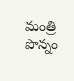మంత్రి పొన్నం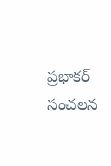ప్రభాకర్ సంచలన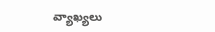వ్యాఖ్యలు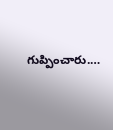గుప్పించారు.…